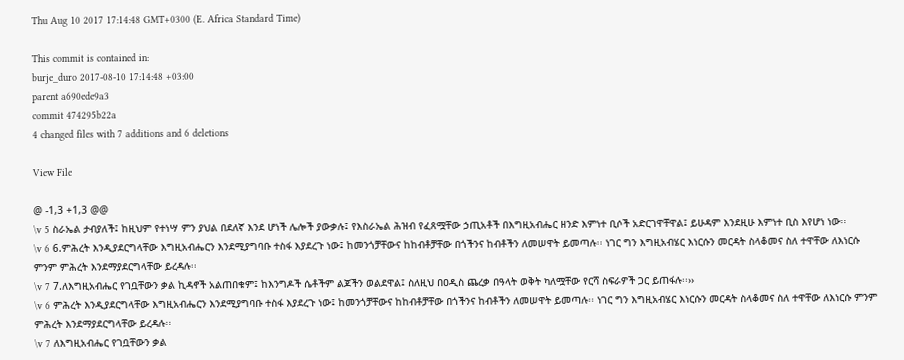Thu Aug 10 2017 17:14:48 GMT+0300 (E. Africa Standard Time)

This commit is contained in:
burje_duro 2017-08-10 17:14:48 +03:00
parent a690ede9a3
commit 474295b22a
4 changed files with 7 additions and 6 deletions

View File

@ -1,3 +1,3 @@
\v 5 ስራኤል ታብያለች፤ ከዚህም የተነሣ ምን ያህል በደለኛ እንደ ሆነች ሌሎች ያውቃሉ፤ የእስራኤል ሕዝብ የፈጸሟቸው ኃጢአቶች በእግዚአብሔር ዘንድ እምነተ ቢሶች አድርገዋቸዋል፤ ይሁዳም እንደዚሁ እምነተ ቢስ እየሆነ ነው፡፡
\v 6 6.ምሕረት እንዲያደርግላቸው እግዚአብሔርን እንደሚያግባቡ ተስፋ እያደረጉ ነው፤ ከመንጎቻቸውና ከከብቶቻቸው በጎችንና ከብቶችን ለመሠዋት ይመጣሉ፡፡ ነገር ግን እግዚአብሄር እነርሱን መርዳት ስላቆመና ስለ ተዋቸው ለእነርሱ ምንም ምሕረት እንደማያደርግላቸው ይረዳሉ፡፡
\v 7 7.ለእግዚአብሔር የገቧቸውን ቃል ኪዳኖች አልጠበቁም፤ ከእንግዶች ሴቶችም ልጆችን ወልደዋል፤ ስለዚህ በዐዲስ ጨረቃ በዓላት ወቅት ካለሟቸው የርሻ ስፍራዎች ጋር ይጠፋሉ፡፡››
\v 6 ምሕረት እንዲያደርግላቸው እግዚአብሔርን እንደሚያግባቡ ተስፋ እያደረጉ ነው፤ ከመንጎቻቸውና ከከብቶቻቸው በጎችንና ከብቶችን ለመሠዋት ይመጣሉ፡፡ ነገር ግን እግዚአብሄር እነርሱን መርዳት ስላቆመና ስለ ተዋቸው ለእነርሱ ምንም ምሕረት እንደማያደርግላቸው ይረዳሉ፡፡
\v 7 ለእግዚአብሔር የገቧቸውን ቃል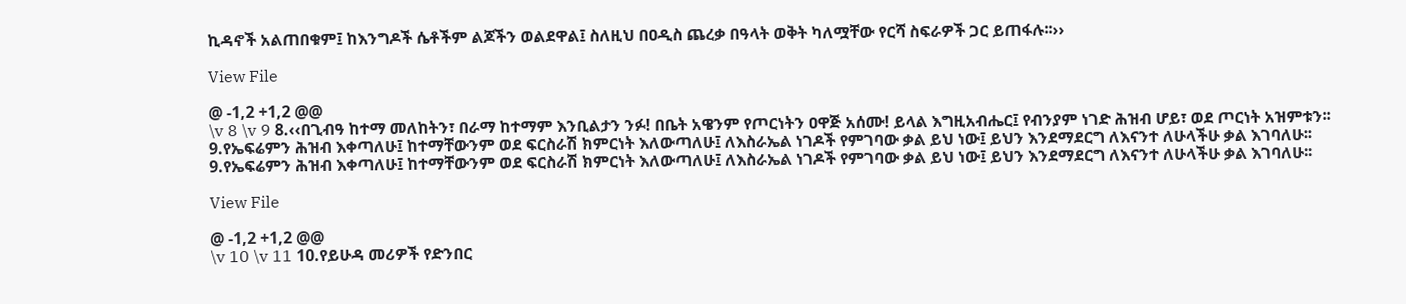ኪዳኖች አልጠበቁም፤ ከእንግዶች ሴቶችም ልጆችን ወልደዋል፤ ስለዚህ በዐዲስ ጨረቃ በዓላት ወቅት ካለሟቸው የርሻ ስፍራዎች ጋር ይጠፋሉ፡፡››

View File

@ -1,2 +1,2 @@
\v 8 \v 9 8.‹‹በጊብዓ ከተማ መለከትን፣ በራማ ከተማም እንቢልታን ንፉ! በቤት አዌንም የጦርነትን ዐዋጅ አሰሙ! ይላል እግዚአብሔር፤ የብንያም ነገድ ሕዝብ ሆይ፣ ወደ ጦርነት አዝምቱን፡፡
9.የኤፍሬምን ሕዝብ እቀጣለሁ፤ ከተማቸውንም ወደ ፍርስራሽ ክምርነት እለውጣለሁ፤ ለእስራኤል ነገዶች የምገባው ቃል ይህ ነው፤ ይህን እንደማደርግ ለእናንተ ለሁላችሁ ቃል እገባለሁ፡፡
9.የኤፍሬምን ሕዝብ እቀጣለሁ፤ ከተማቸውንም ወደ ፍርስራሽ ክምርነት እለውጣለሁ፤ ለእስራኤል ነገዶች የምገባው ቃል ይህ ነው፤ ይህን እንደማደርግ ለእናንተ ለሁላችሁ ቃል እገባለሁ፡፡

View File

@ -1,2 +1,2 @@
\v 10 \v 11 10.የይሁዳ መሪዎች የድንበር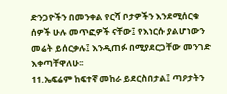ድንጋዮችን በመንቀል የርሻ ቦታዎችን እንደሚሰርቁ ሰዎች ሁሉ መጥፎዎች ናቸው፤ የእነርሱ ያልሆነውን መሬት ይሰርቃሉ፤ እንዲጠፉ በሚያደርጋቸው መንገድ እቀጣቸዋለሁ፡፡
11.ኤፍሬም ከፍተኛ መከራ ይደርስበታል፤ ጣዖታትን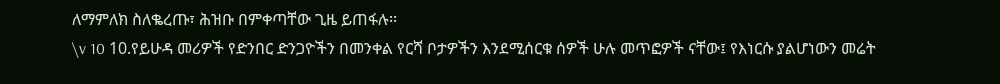ለማምለክ ስለቈረጡ፣ ሕዝቡ በምቀጣቸው ጊዜ ይጠፋሉ፡፡
\v 10 10.የይሁዳ መሪዎች የድንበር ድንጋዮችን በመንቀል የርሻ ቦታዎችን እንደሚሰርቁ ሰዎች ሁሉ መጥፎዎች ናቸው፤ የእነርሱ ያልሆነውን መሬት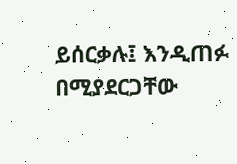ይሰርቃሉ፤ እንዲጠፉ በሚያደርጋቸው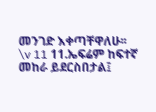መንገድ እቀጣቸዋለሁ፡፡
\v 11 11.ኤፍሬም ከፍተኛ መከራ ይደርስበታል፤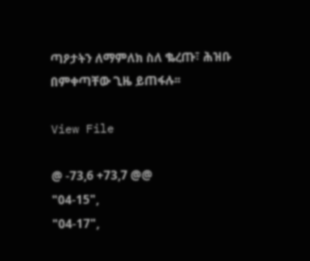ጣዖታትን ለማምለክ ስለ ቈረጡ፣ ሕዝቡ በምቀጣቸው ጊዜ ይጠፋሉ፡፡

View File

@ -73,6 +73,7 @@
"04-15",
"04-17",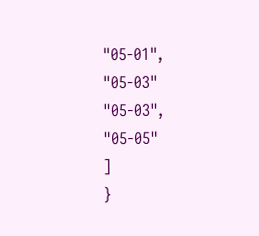"05-01",
"05-03"
"05-03",
"05-05"
]
}